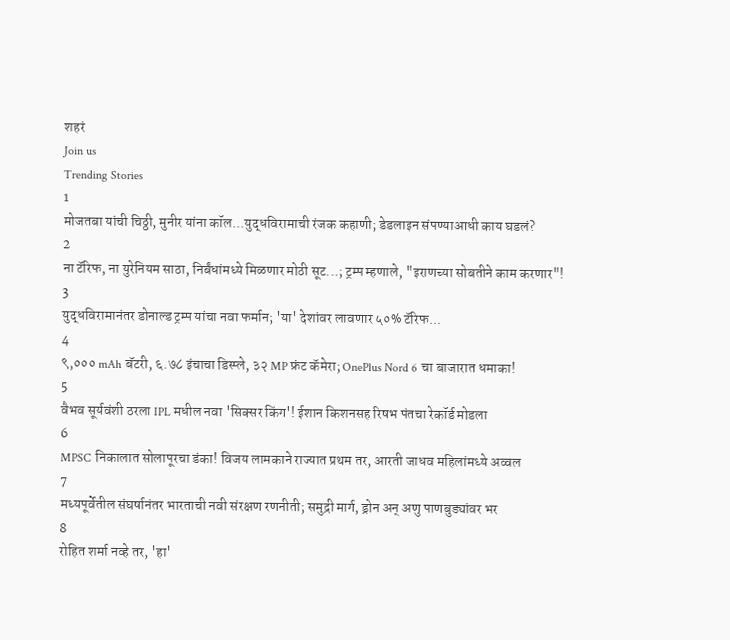शहरं
Join us
Trending Stories
1
मोजतबा यांची चिठ्ठी, मुनीर यांना कॉल...युद्धविरामाची रंजक कहाणी; डेडलाइन संपण्याआधी काय घडलं?
2
ना टॅरिफ, ना युरेनियम साठा, निर्बंधांमध्ये मिळणार मोठी सूट...; ट्रम्प म्हणाले, "इराणच्या सोबतीने काम करणार"!
3
युद्धविरामानंतर डोनाल्ड ट्रम्प यांचा नवा फर्मान; 'या' देशांवर लावणार ५०% टॅरिफ...
4
९,००० mAh बॅटरी, ६.७८ इंचाचा डिस्प्ले, ३२ MP फ्रंट कॅमेरा; OnePlus Nord 6 चा बाजारात धमाका!
5
वैभव सूर्यवंशी ठरला IPL मधील नवा 'सिक्सर किंग'! ईशान किशनसह रिषभ पंतचा रेकॉर्ड मोडला
6
MPSC निकालात सोलापूरचा डंका! विजय लामकाने राज्यात प्रथम तर, आरती जाधव महिलांमध्ये अव्वल
7
मध्यपूर्वेतील संघर्षानंतर भारताची नवी संरक्षण रणनीती; समुद्री मार्ग, ड्रोन अन् अणु पाणबुड्यांवर भर
8
रोहित शर्मा नव्हे तर, 'हा'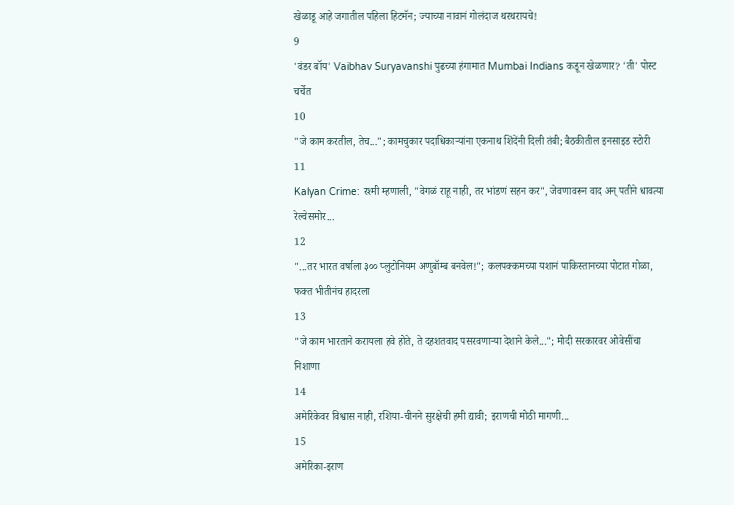खेळाडू आहे जगातील पहिला हिटमॅन; ज्याच्या नावानं गोलंदाज थरथरायचे!
9
'वंडर बॉय' Vaibhav Suryavanshi पुढच्या हंगामात Mumbai Indians कडून खेळणार? 'ती' पोस्ट चर्चेत
10
"जे काम करतील, तेच..."; कामचुकार पदाधिकाऱ्यांना एकनाथ शिंदेंनी दिली तंबी; बैठकीतील इनसाइड स्टोरी
11
Kalyan Crime: रश्मी म्हणाली, "वेगळं राहू नाही, तर भांडणं सहन कर", जेवणावरून वाद अन् पतीने धावत्या रेल्वेसमोर...
12
"...तर भारत वर्षाला ३०० प्लुटोनियम अणुबॉम्ब बनवेल!"; कलपक्कमच्या यशानं पाकिस्तानच्या पोटात गोळा, फक्त भीतीनंच हादरला
13
"जे काम भारताने करायला हवे होते, ते दहशतवाद पसरवणाऱ्या देशाने केले..."; मोदी सरकारवर ओवेसींचा निशाणा
14
अमेरिकेवर विश्वास नाही, रशिया-चीनने सुरक्षेची हमी द्यावी; इराणची मोठी मागणी...
15
अमेरिका-इराण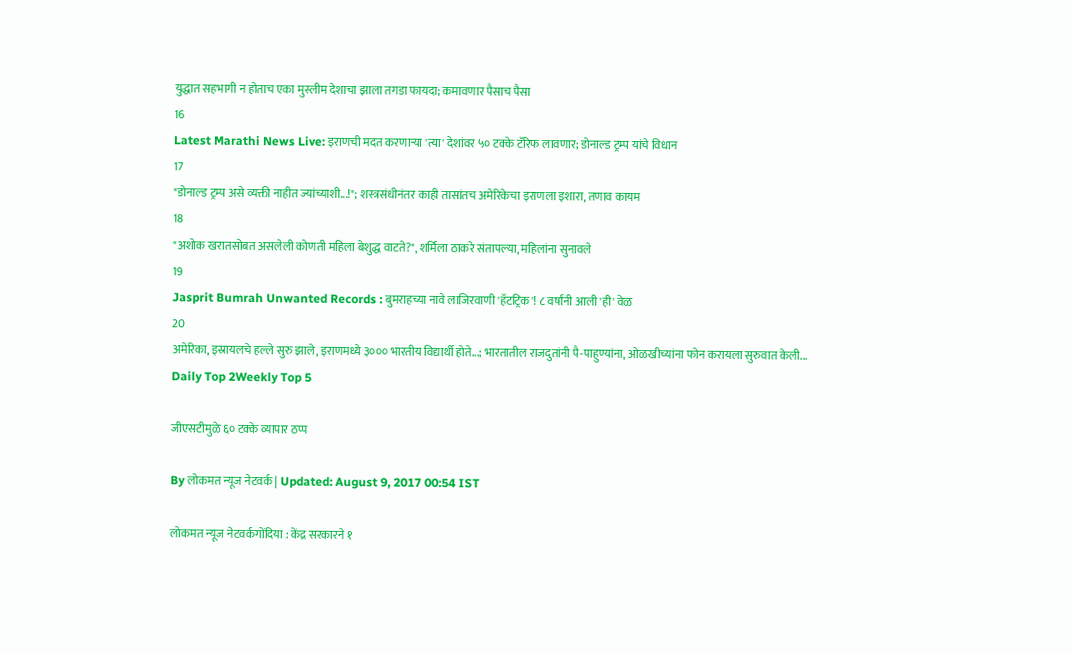युद्धात सहभागी न होताच एका मुस्लीम देशाचा झाला तगडा फायदा; कमावणार पैसाच पैसा
16
Latest Marathi News Live: इराणची मदत करणाऱ्या 'त्या' देशांवर ५० टक्के टॅरिफ लावणार; डोनाल्ड ट्रम्प यांचे विधान
17
"डोनाल्ड ट्रम्प असे व्यक्ती नाहीत ज्यांच्याशी...!"; शस्त्रसंधीनंतर काही तासांतच अमेरिकेचा इराणला इशारा, तणाव कायम
18
"अशोक खरातसोबत असलेली कोणती महिला बेशुद्ध वाटते?", शर्मिला ठाकरे संतापल्या, महिलांना सुनावले
19
Jasprit Bumrah Unwanted Records : बुमराहच्या नावे लाजिरवाणी 'हॅटट्रिक'! ८ वर्षांनी आली 'ही' वेळ
20
अमेरिका, इस्रायलचे हल्ले सुरु झाले, इराणमध्ये ३००० भारतीय विद्यार्थी होते...; भारतातील राजदुतांनी पै-पाहुण्यांना, ओळखीच्यांना फोन करायला सुरुवात केली...
Daily Top 2Weekly Top 5

जीएसटीमुळे ६० टक्के व्यापार ठप्प

By लोकमत न्यूज नेटवर्क | Updated: August 9, 2017 00:54 IST

लोकमत न्यूज नेटवर्कगोंदिया : केंद्र सरकारने १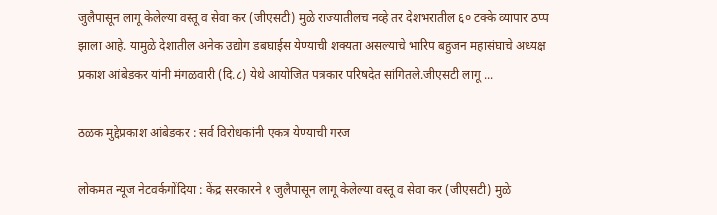जुलैपासून लागू केलेल्या वस्तू व सेवा कर (जीएसटी) मुळे राज्यातीलच नव्हे तर देशभरातील ६० टक्के व्यापार ठप्प झाला आहे. यामुळे देशातील अनेक उद्योग डबघाईस येण्याची शक्यता असल्याचे भारिप बहुजन महासंघाचे अध्यक्ष प्रकाश आंबेडकर यांनी मंगळवारी (दि.८) येथे आयोजित पत्रकार परिषदेत सांगितले.जीएसटी लागू ...

ठळक मुद्देप्रकाश आंबेडकर : सर्व विरोधकांनी एकत्र येण्याची गरज

लोकमत न्यूज नेटवर्कगोंदिया : केंद्र सरकारने १ जुलैपासून लागू केलेल्या वस्तू व सेवा कर (जीएसटी) मुळे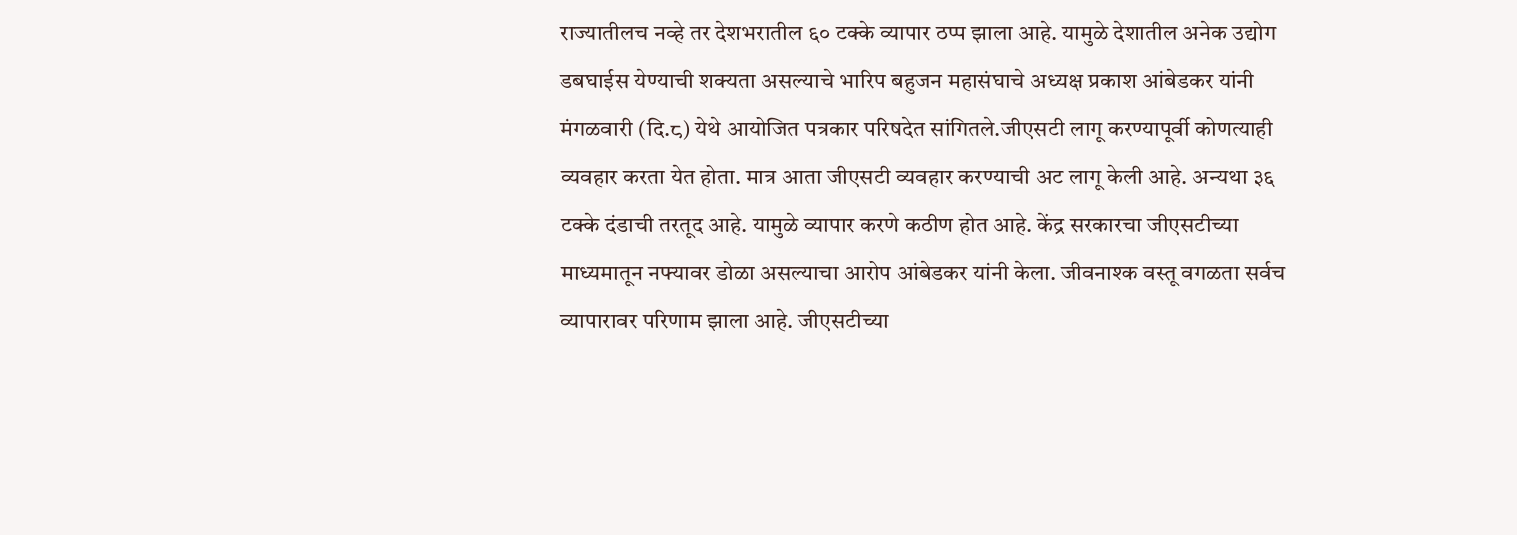राज्यातीलच नव्हे तर देशभरातील ६० टक्के व्यापार ठप्प झाला आहे. यामुळे देशातील अनेक उद्योग डबघाईस येण्याची शक्यता असल्याचे भारिप बहुजन महासंघाचे अध्यक्ष प्रकाश आंबेडकर यांनी मंगळवारी (दि.८) येथे आयोजित पत्रकार परिषदेत सांगितले.जीएसटी लागू करण्यापूर्वी कोणत्याही व्यवहार करता येत होता. मात्र आता जीएसटी व्यवहार करण्याची अट लागू केली आहे. अन्यथा ३६ टक्के दंडाची तरतूद आहे. यामुळे व्यापार करणे कठीण होत आहे. केंद्र सरकारचा जीएसटीच्या माध्यमातून नफ्यावर डोळा असल्याचा आरोप आंबेडकर यांनी केला. जीवनाश्क वस्तू वगळता सर्वच व्यापारावर परिणाम झाला आहे. जीएसटीच्या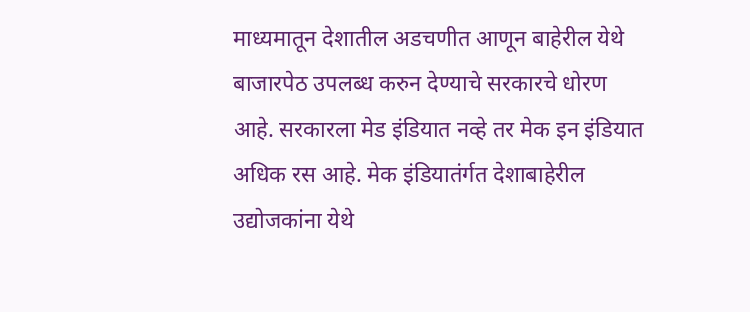माध्यमातून देशातील अडचणीत आणून बाहेरील येथे बाजारपेठ उपलब्ध करुन देण्याचे सरकारचे धोरण आहे. सरकारला मेड इंडियात नव्हे तर मेक इन इंडियात अधिक रस आहे. मेक इंडियातंर्गत देशाबाहेरील उद्योजकांना येथे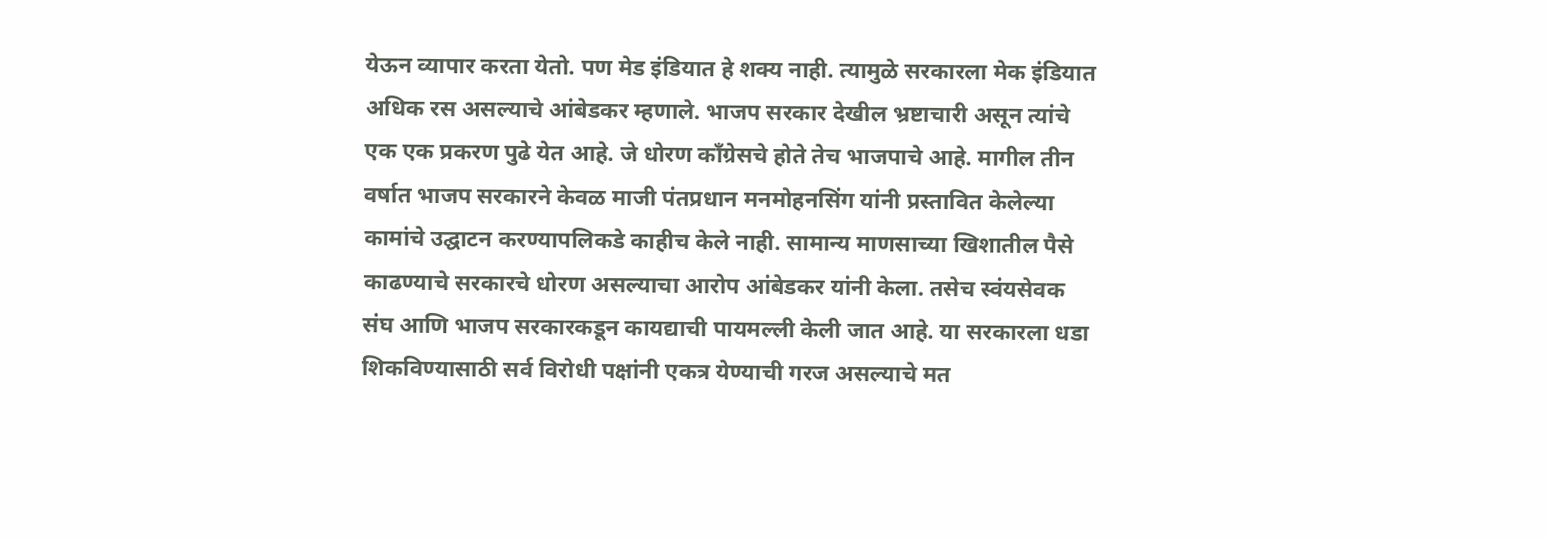येऊन व्यापार करता येतो. पण मेड इंडियात हे शक्य नाही. त्यामुळे सरकारला मेक इंडियात अधिक रस असल्याचे आंबेडकर म्हणाले. भाजप सरकार देखील भ्रष्टाचारी असून त्यांचे एक एक प्रकरण पुढे येत आहे. जे धोरण काँग्रेसचे होते तेच भाजपाचे आहे. मागील तीन वर्षात भाजप सरकारने केवळ माजी पंतप्रधान मनमोहनसिंग यांनी प्रस्तावित केलेल्या कामांचे उद्घाटन करण्यापलिकडे काहीच केले नाही. सामान्य माणसाच्या खिशातील पैसे काढण्याचे सरकारचे धोरण असल्याचा आरोप आंबेडकर यांनी केला. तसेच स्वंयसेवक संघ आणि भाजप सरकारकडून कायद्याची पायमल्ली केली जात आहे. या सरकारला धडा शिकविण्यासाठी सर्व विरोधी पक्षांनी एकत्र येण्याची गरज असल्याचे मत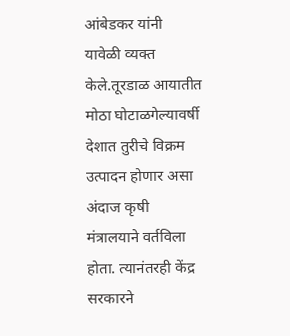आंबेडकर यांनी यावेळी व्यक्त केले.तूरडाळ आयातीत मोठा घोटाळगेल्यावर्षी देशात तुरीचे विक्रम उत्पादन होणार असा अंदाज कृषी मंत्रालयाने वर्तविला होता. त्यानंतरही केंद्र सरकारने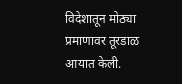विदेशातून मोठ्या प्रमाणावर तूरडाळ आयात केली.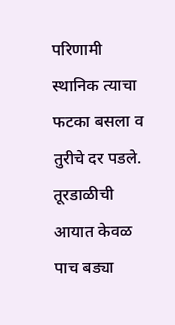परिणामी स्थानिक त्याचा फटका बसला व तुरीचे दर पडले. तूरडाळीची आयात केवळ पाच बड्या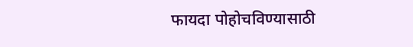फायदा पोहोचविण्यासाठी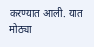करण्यात आली. यात मोठ्या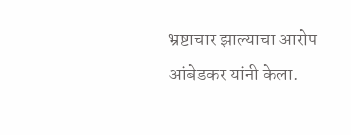भ्रष्टाचार झाल्याचा आरोप आंबेडकर यांनी केला.